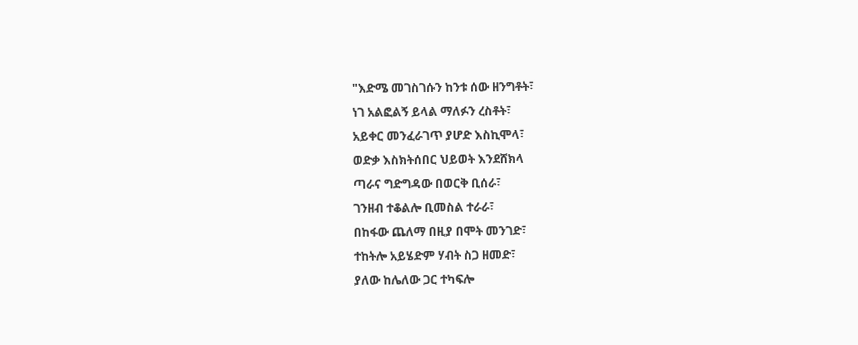"እድሜ መገስገሱን ከንቱ ሰው ዘንግቶት፣
ነገ አልፎልኝ ይላል ማለፉን ረስቶት፣
አይቀር መንፈራገጥ ያሆድ እስኪሞላ፣
ወድቃ እስክትሰበር ህይወት እንደሸክላ
ጣራና ግድግዳው በወርቅ ቢሰራ፣
ገንዘብ ተቆልሎ ቢመስል ተራራ፣
በከፋው ጨለማ በዚያ በሞት መንገድ፣
ተከትሎ አይሄድም ሃብት ስጋ ዘመድ፣
ያለው ከሌለው ጋር ተካፍሎ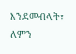እንደመብላት፣
ለምን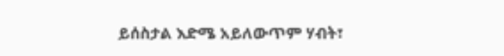ይሰስታል እድሜ አይለውጥም ሃብት፣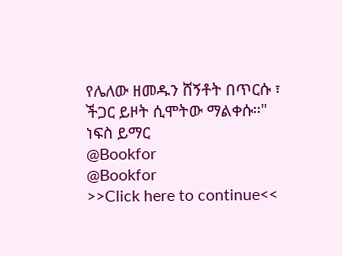የሌለው ዘመዱን ሸኝቶት በጥርሱ ፣
ችጋር ይዞት ሲሞትው ማልቀሱ።"
ነፍስ ይማር
@Bookfor
@Bookfor
>>Click here to continue<<